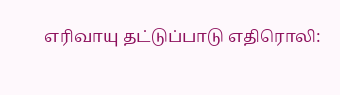எரிவாயு தட்டுப்பாடு எதிரொலி: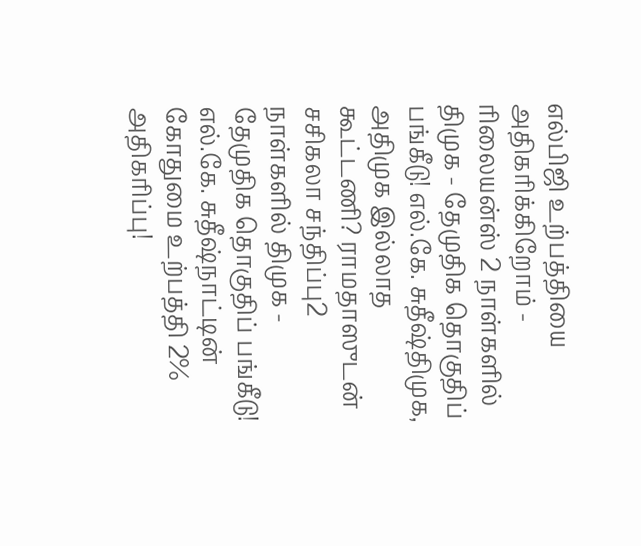எல்பிஜி உற்பத்தியை அதிகரிக்கிறோம் - ரிலையன்ஸ் 2 நாள்களில் திமுக - தேமுதிக தொகுதிப் பங்கீடு! எல்.கே. சுதீஷ்திமுக, அதிமுக இல்லாத கூட்டணி? ராமதாஸுடன் சசிகலா சந்திப்பு2 நாள்களில் திமுக - தேமுதிக தொகுதிப் பங்கீடு! எல்.கே. சுதீஷ்நாட்டின் கோதுமை உற்பத்தி 2% அதிகரிப்பு!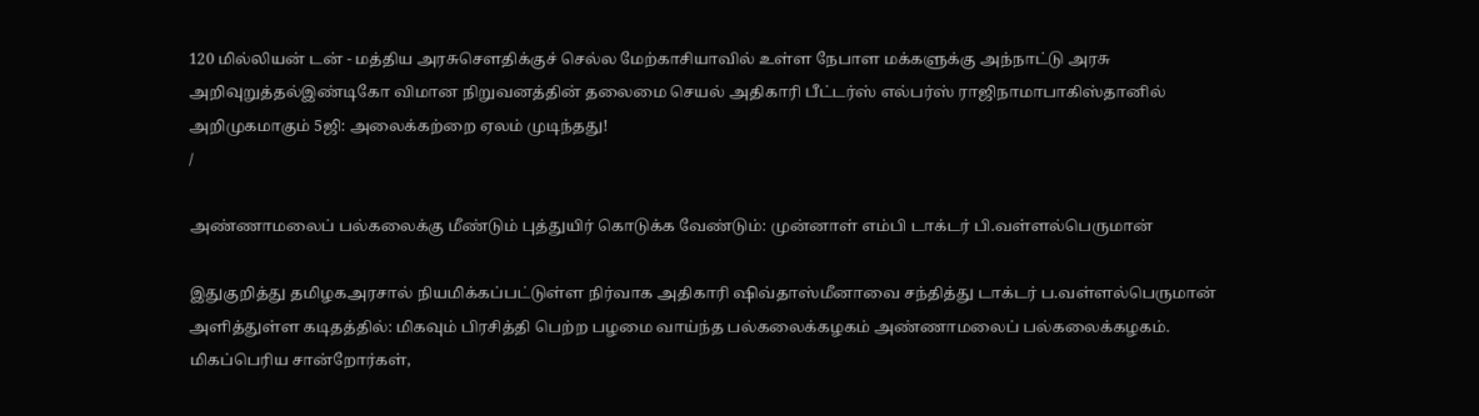120 மில்லியன் டன் - மத்திய அரசுசௌதிக்குச் செல்ல மேற்காசியாவில் உள்ள நேபாள மக்களுக்கு அந்நாட்டு அரசு அறிவுறுத்தல்இண்டிகோ விமான நிறுவனத்தின் தலைமை செயல் அதிகாரி பீட்டர்ஸ் எல்பர்ஸ் ராஜிநாமாபாகிஸ்தானில் அறிமுகமாகும் 5ஜி: அலைக்கற்றை ஏலம் முடிந்தது!
/

அண்ணாமலைப் பல்கலைக்கு மீண்டும் புத்துயிர் கொடுக்க வேண்டும்: முன்னாள் எம்பி டாக்டர் பி.வள்ளல்பெருமான்

இதுகுறித்து தமிழகஅரசால் நியமிக்கப்பட்டுள்ள நிர்வாக அதிகாரி ஷிவ்தாஸ்மீனாவை சந்தித்து டாக்டர் ப.வள்ளல்பெருமான் அளித்துள்ள கடிதத்தில்: மிகவும் பிரசித்தி பெற்ற பழமை வாய்ந்த பல்கலைக்கழகம் அண்ணாமலைப் பல்கலைக்கழகம். மிகப்பெரிய சான்றோர்கள்,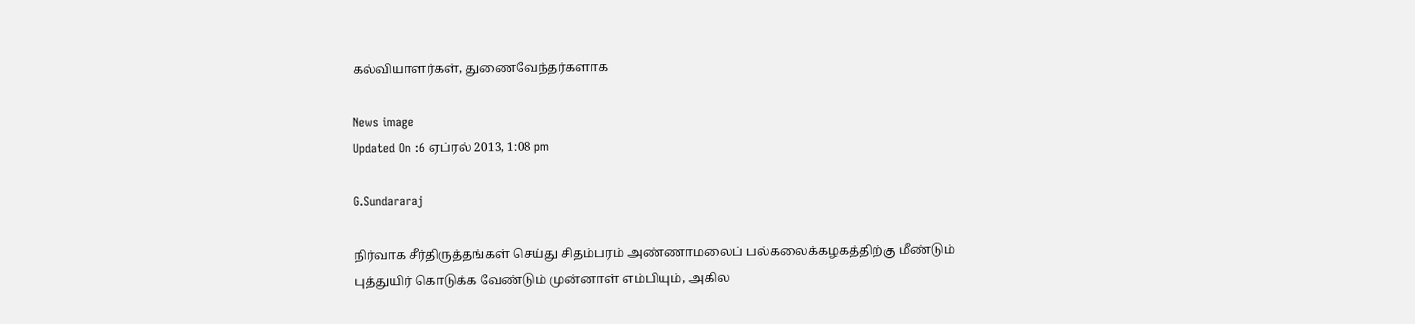கல்வியாளர்கள், துணைவேந்தர்களாக

News image
Updated On :6 ஏப்ரல் 2013, 1:08 pm

G.Sundararaj

நிர்வாக சீர்திருத்தங்கள் செய்து சிதம்பரம் அண்ணாமலைப் பல்கலைக்கழகத்திற்கு மீண்டும் புத்துயிர் கொடுக்க வேண்டும் முன்னாள் எம்பியும், அகில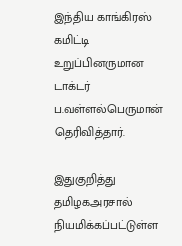இந்திய காங்கிரஸ் கமிட்டி உறுப்பினருமான டாக்டர் ப.வள்ளல்பெருமான் தெரிவித்தார்.

இதுகுறித்து தமிழகஅரசால் நியமிக்கப்பட்டுள்ள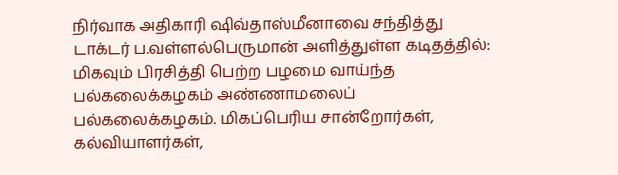நிர்வாக அதிகாரி ஷிவ்தாஸ்மீனாவை சந்தித்து டாக்டர் ப.வள்ளல்பெருமான் அளித்துள்ள கடிதத்தில்: மிகவும் பிரசித்தி பெற்ற பழமை வாய்ந்த பல்கலைக்கழகம் அண்ணாமலைப் பல்கலைக்கழகம். மிகப்பெரிய சான்றோர்கள், கல்வியாளர்கள்,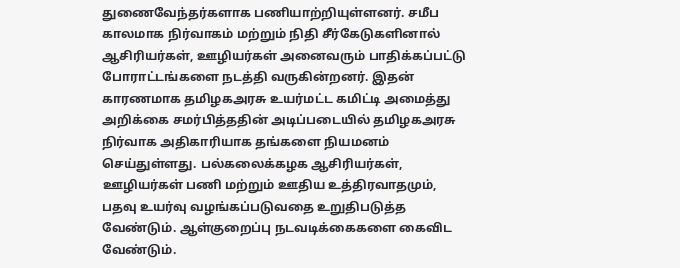துணைவேந்தர்களாக பணியாற்றியுள்ளனர். சமீப காலமாக நிர்வாகம் மற்றும் நிதி சீர்கேடுகளினால் ஆசிரியர்கள், ஊழியர்கள் அனைவரும் பாதிக்கப்பட்டு போராட்டங்களை நடத்தி வருகின்றனர். இதன் காரணமாக தமிழகஅரசு உயர்மட்ட கமிட்டி அமைத்து அறிக்கை சமர்பித்ததின் அடிப்படையில் தமிழகஅரசு நிர்வாக அதிகாரியாக தங்களை நியமனம் செய்துள்ளது. பல்கலைக்கழக ஆசிரியர்கள், ஊழியர்கள் பணி மற்றும் ஊதிய உத்திரவாதமும், பதவு உயர்வு வழங்கப்படுவதை உறுதிபடுத்த வேண்டும். ஆள்குறைப்பு நடவடிக்கைகளை கைவிட வேண்டும்.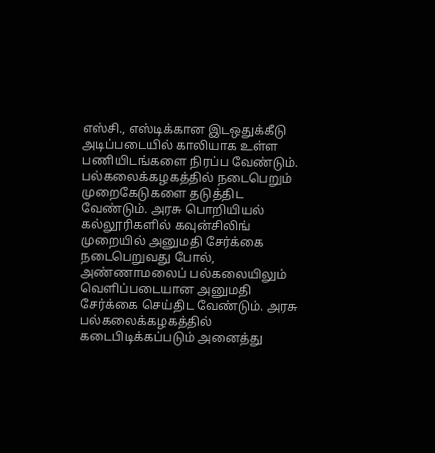எஸ்சி., எஸ்டிக்கான இடஒதுக்கீடு அடிப்படையில் காலியாக உள்ள பணியிடங்களை நிரப்ப வேண்டும். பல்கலைக்கழகத்தில் நடைபெறும் முறைகேடுகளை தடுத்திட வேண்டும். அரசு பொறியியல் கல்லூரிகளில் கவுன்சிலிங் முறையில் அனுமதி சேர்க்கை நடைபெறுவது போல், அண்ணாமலைப் பல்கலையிலும் வெளிப்படையான அனுமதி சேர்க்கை செய்திட வேண்டும். அரசு பல்கலைக்கழகத்தில் கடைபிடிக்கப்படும் அனைத்து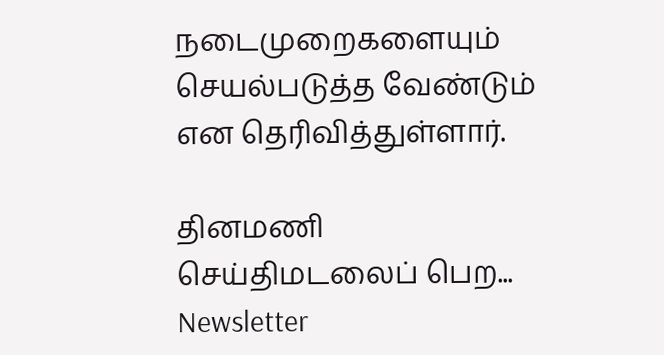நடைமுறைகளையும் செயல்படுத்த வேண்டும் என தெரிவித்துள்ளார்.

தினமணி செய்திமடலைப் பெற... Newsletter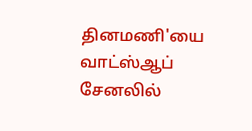தினமணி'யை வாட்ஸ்ஆப் சேனலில்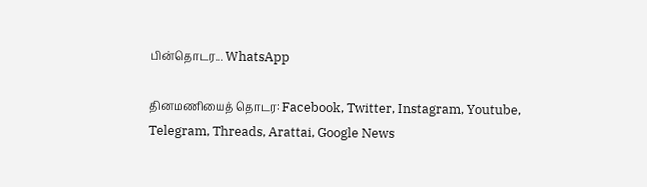பின்தொடர... WhatsApp

தினமணியைத் தொடர: Facebook, Twitter, Instagram, Youtube, Telegram, Threads, Arattai, Google News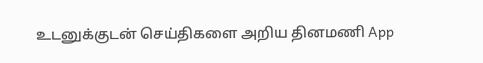உடனுக்குடன் செய்திகளை அறிய தினமணி App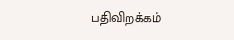பதிவிறக்கம்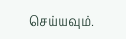செய்யவும்.